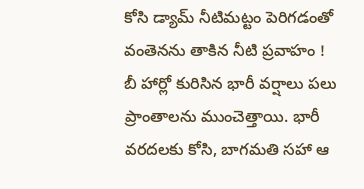కోసి డ్యామ్ నీటిమట్టం పెరిగడంతో వంతెనను తాకిన నీటి ప్రవాహం !
బీ హార్లో కురిసిన భారీ వర్షాలు పలు ప్రాంతాలను ముంచెత్తాయి. భారీ వరదలకు కోసి, బాగమతి సహా ఆ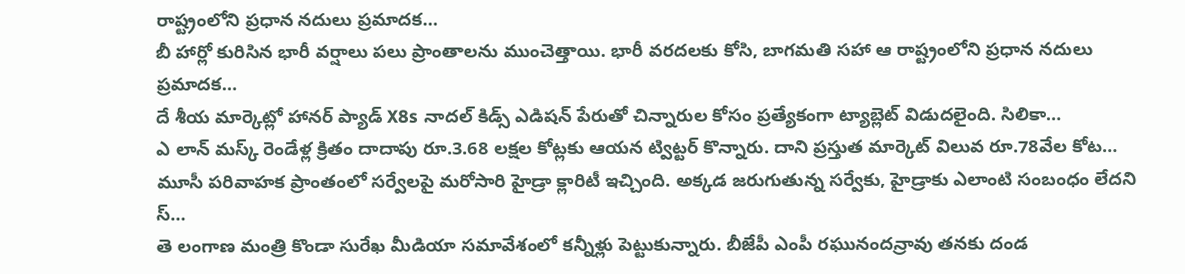రాష్ట్రంలోని ప్రధాన నదులు ప్రమాదక…
బీ హార్లో కురిసిన భారీ వర్షాలు పలు ప్రాంతాలను ముంచెత్తాయి. భారీ వరదలకు కోసి, బాగమతి సహా ఆ రాష్ట్రంలోని ప్రధాన నదులు ప్రమాదక…
దే శీయ మార్కెట్లో హానర్ ప్యాడ్ X8s నాదల్ కిడ్స్ ఎడిషన్ పేరుతో చిన్నారుల కోసం ప్రత్యేకంగా ట్యాబ్లెట్ విడుదలైంది. సిలికా…
ఎ లాన్ మస్క్ రెండేళ్ల క్రితం దాదాపు రూ.3.68 లక్షల కోట్లకు ఆయన ట్విట్టర్ కొన్నారు. దాని ప్రస్తుత మార్కెట్ విలువ రూ.78వేల కోట…
మూసీ పరివాహక ప్రాంతంలో సర్వేలపై మరోసారి హైడ్రా క్లారిటీ ఇచ్చింది. అక్కడ జరుగుతున్న సర్వేకు, హైడ్రాకు ఎలాంటి సంబంధం లేదని స్…
తె లంగాణ మంత్రి కొండా సురేఖ మీడియా సమావేశంలో కన్నీళ్లు పెట్టుకున్నారు. బీజేపీ ఎంపీ రఘునందన్రావు తనకు దండ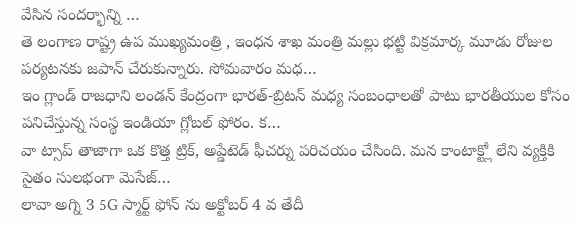వేసిన సందర్భాన్ని …
తె లంగాణ రాష్ట్ర ఉప ముఖ్యమంత్రి , ఇంధన శాఖ మంత్రి మల్లు భట్టి విక్రమార్క మూడు రోజుల పర్యటనకు జపాన్ చేరుకున్నారు. సోమవారం మధ…
ఇం గ్లాండ్ రాజధాని లండన్ కేంద్రంగా భారత్-బ్రిటన్ మధ్య సంబంధాలతో పాటు భారతీయుల కోసం పనిచేస్తున్న సంస్థ ఇండియా గ్లోబల్ ఫోరం. క…
వా ట్సాప్ తాజాగా ఒక కొత్త ట్రిక్, అప్డేటెడ్ ఫీచర్ను పరిచయం చేసింది. మన కాంటాక్ట్లో లేని వ్యక్తికి సైతం సులభంగా మెసేజ్…
లావా అగ్ని 3 5G స్మార్ట్ ఫోన్ ను అక్టోబర్ 4 వ తేదీ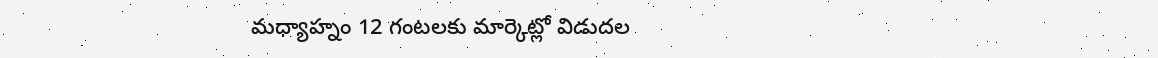మధ్యాహ్నం 12 గంటలకు మార్కెట్లో విడుదల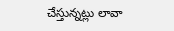చేస్తున్నట్లు లావా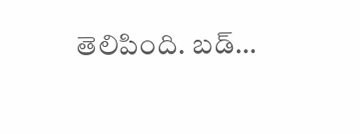తెలిపింది. బడ్…